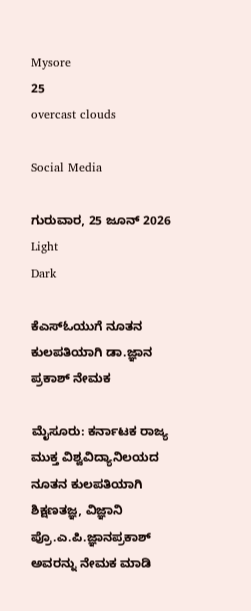Mysore
25
overcast clouds

Social Media

ಗುರುವಾರ, 25 ಜೂನ್ 2026
Light
Dark

ಕೆಎಸ್‌ಓಯುಗೆ ನೂತನ ಕುಲಪತಿಯಾಗಿ ಡಾ.ಜ್ಞಾನ ಪ್ರಕಾಶ್ ನೇಮಕ

ಮೈಸೂರು: ಕರ್ನಾಟಕ ರಾಜ್ಯ ಮುಕ್ತ ವಿಶ್ವವಿದ್ಯಾನಿಲಯದ ನೂತನ ಕುಲಪತಿಯಾಗಿ ಶಿಕ್ಷಣತಜ್ಞ, ವಿಜ್ಞಾನಿ ಪ್ರೊ.ಎ.ಪಿ.ಜ್ಞಾನಪ್ರಕಾಶ್ ಅವರನ್ನು ನೇಮಕ ಮಾಡಿ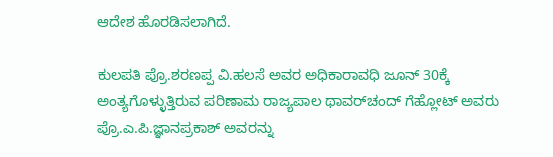ಆದೇಶ ಹೊರಡಿಸಲಾಗಿದೆ.

ಕುಲಪತಿ ಪ್ರೊ.ಶರಣಪ್ಪ ವಿ.ಹಲಸೆ ಅವರ ಅಧಿಕಾರಾವಧಿ ಜೂನ್ 30ಕ್ಕೆ ಅಂತ್ಯಗೊಳ್ಳುತ್ತಿರುವ ಪರಿಣಾಮ ರಾಜ್ಯಪಾಲ ಥಾವರ್‌ಚಂದ್ ಗೆಹ್ಲೋಟ್ ಅವರು ಪ್ರೊ.ಎ.ಪಿ.ಜ್ಞಾನಪ್ರಕಾಶ್ ಅವರನ್ನು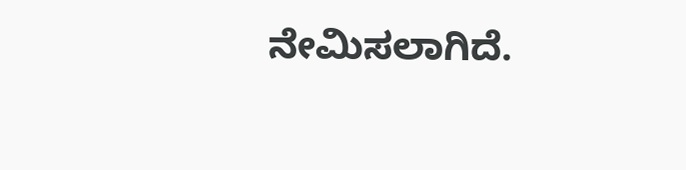ನೇಮಿಸಲಾಗಿದೆ.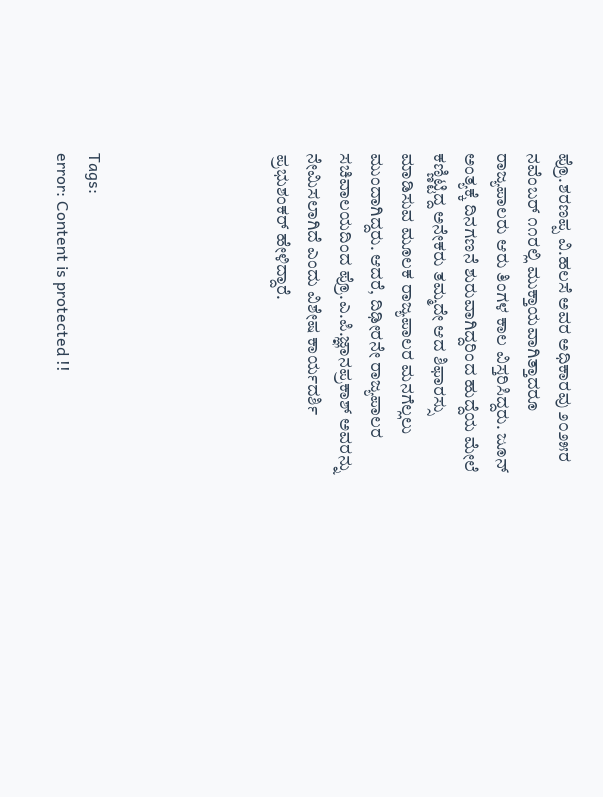ಪ್ರೊ.ಶರಣಪ್ಪ ವಿ.ಹಲಸೆ ಅವರ ಅಧಿಕಾರವು ೨೦೨೫ರ ನವೆಂಬರ್ ೧೧ರಲ್ಲಿ ಮುಕ್ತಾಯವಾಗಿತ್ತಾದರೂ ರಾಜ್ಯಪಾಲರು ಆರು ತಿಂಗಳ ಕಾಲ ವಿಸ್ತರಿಸಿದ್ದರು. ಜೂನ್ ಅಂತ್ಯಕ್ಕೆ ದಿನಗಣನೆ ಶುರುವಾಗಿದ್ದರಿಂದ ಹುದ್ದೆಯ ಮೇಲೆ ಕಣ್ಣಿಟ್ಟಿದ್ದ ಅನೇಕರು ತಮ್ಮದೇ ಆದ ಶಿಫಾರಸ್ಸು ಮಾಡಿಸುವ ಮೂಲಕ ರಾಜ್ಯಪಾಲರ ಮನಗೆಲ್ಲಲು ಮುಂದಾಗಿದ್ದರು. ಆದರೆ, ದಿಢೀರನೇ ರಾಜ್ಯಪಾಲರ ಸಚಿವಾಲಯದಿಂದ ಪ್ರೊ.ಎ.ಪಿ.ಜ್ಞಾನಪ್ರಕಾಶ್ ಅವರನ್ನು ನೇಮಿಸಲಾಗಿದೆ ಎಂದು ವಿಶೇಷ ಕಾರ್ಯದರ್ಶಿ ಪ್ರಭುಶಂಕರ್ ಹೇಳಿದ್ದಾರೆ.





Tags:
error: Content is protected !!